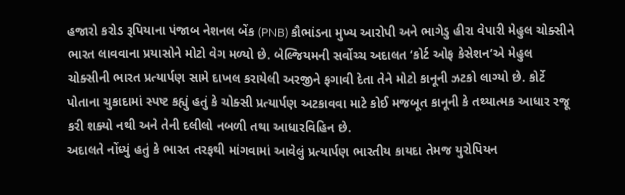હજારો કરોડ રૂપિયાના પંજાબ નેશનલ બેંક (PNB) કૌભાંડના મુખ્ય આરોપી અને ભાગેડુ હીરા વેપારી મેહુલ ચોક્સીને ભારત લાવવાના પ્રયાસોને મોટો વેગ મળ્યો છે. બેલ્જિયમની સર્વોચ્ચ અદાલત ‘કોર્ટ ઓફ કેસેશન’એ મેહુલ ચોક્સીની ભારત પ્રત્યાર્પણ સામે દાખલ કરાયેલી અરજીને ફગાવી દેતા તેને મોટો કાનૂની ઝટકો લાગ્યો છે. કોર્ટે પોતાના ચુકાદામાં સ્પષ્ટ કહ્યું હતું કે ચોક્સી પ્રત્યાર્પણ અટકાવવા માટે કોઈ મજબૂત કાનૂની કે તથ્યાત્મક આધાર રજૂ કરી શક્યો નથી અને તેની દલીલો નબળી તથા આધારવિહિન છે.
અદાલતે નોંધ્યું હતું કે ભારત તરફથી માંગવામાં આવેલું પ્રત્યાર્પણ ભારતીય કાયદા તેમજ યુરોપિયન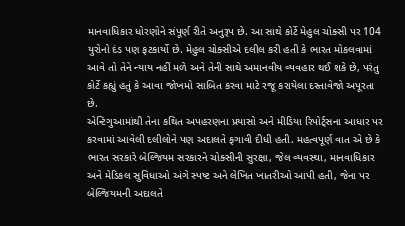માનવાધિકાર ધોરણોને સંપૂર્ણ રીતે અનુરૂપ છે. આ સાથે કોર્ટે મેહુલ ચોક્સી પર 104 યુરોનો દંડ પણ ફટકાર્યો છે. મેહુલ ચોક્સીએ દલીલ કરી હતી કે ભારત મોકલવામાં આવે તો તેને ન્યાય નહીં મળે અને તેની સાથે અમાનવીય વ્યવહાર થઈ શકે છે, પરંતુ કોર્ટે કહ્યું હતું કે આવા જોખમો સાબિત કરવા માટે રજૂ કરાયેલા દસ્તાવેજો અપૂરતા છે.
એન્ટિગુઆમાંથી તેના કથિત અપહરણના પ્રયાસો અને મીડિયા રિપોર્ટ્સના આધાર પર કરવામાં આવેલી દલીલોને પણ અદાલતે ફગાવી દીધી હતી. મહત્વપૂર્ણ વાત એ છે કે ભારત સરકારે બેલ્જિયમ સરકારને ચોક્સીની સુરક્ષા, જેલ વ્યવસ્થા, માનવાધિકાર અને મેડિકલ સુવિધાઓ અંગે સ્પષ્ટ અને લેખિત ખાતરીઓ આપી હતી, જેના પર બેલ્જિયમની અદાલતે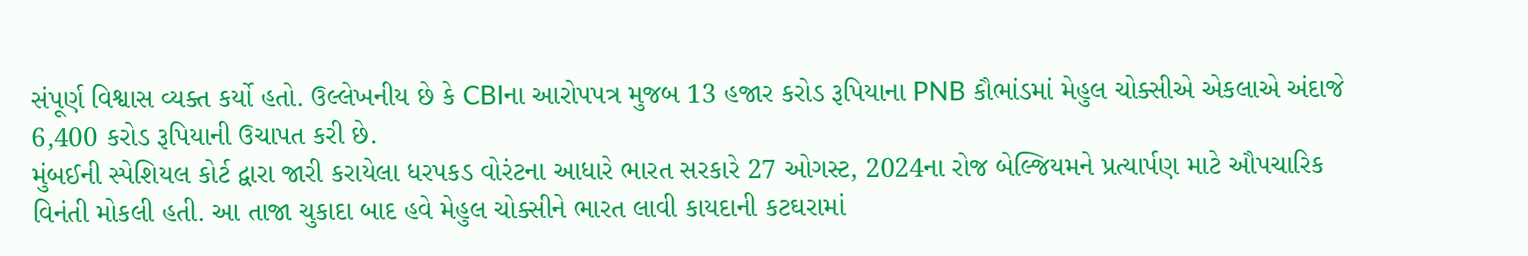સંપૂર્ણ વિશ્વાસ વ્યક્ત કર્યો હતો. ઉલ્લેખનીય છે કે CBIના આરોપપત્ર મુજબ 13 હજાર કરોડ રૂપિયાના PNB કૌભાંડમાં મેહુલ ચોક્સીએ એકલાએ અંદાજે 6,400 કરોડ રૂપિયાની ઉચાપત કરી છે.
મુંબઈની સ્પેશિયલ કોર્ટ દ્વારા જારી કરાયેલા ધરપકડ વોરંટના આધારે ભારત સરકારે 27 ઓગસ્ટ, 2024ના રોજ બેલ્જિયમને પ્રત્યાર્પણ માટે ઔપચારિક વિનંતી મોકલી હતી. આ તાજા ચુકાદા બાદ હવે મેહુલ ચોક્સીને ભારત લાવી કાયદાની કટઘરામાં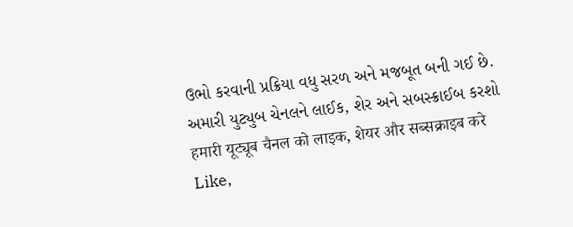ઉભો કરવાની પ્રક્રિયા વધુ સરળ અને મજબૂત બની ગઈ છે.
અમારી યુટ્યુબ ચેનલને લાઈક, શેર અને સબસ્ક્રાઈબ કરશો
हमारी यूट्यूब चैनल को लाइक, शेयर और सब्सक्राइब करे
Like,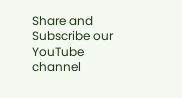Share and Subscribe our YouTube channel